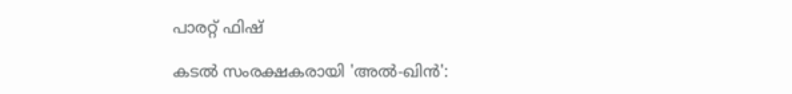പാരറ്റ് ഫിഷ്

കടൽ സംരക്ഷകരായി 'അൽ-ഖിൻ':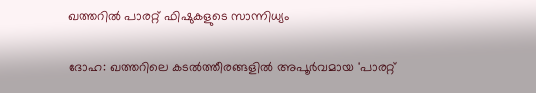ഖത്തറിൽ പാരറ്റ് ഫിഷുകളുടെ സാന്നിധ്യം

ദോഹ: ഖത്തറിലെ കടൽത്തീരങ്ങളിൽ അപൂർവമായ 'പാരറ്റ്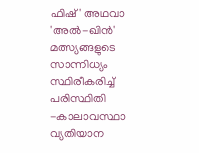ഫിഷ്' അഥവാ 'അൽ-ഖിൻ' മത്സ്യങ്ങളുടെ സാന്നിധ്യം സ്ഥിരീകരിച്ച് പരിസ്ഥിതി -കാലാവസ്ഥാ വ്യതിയാന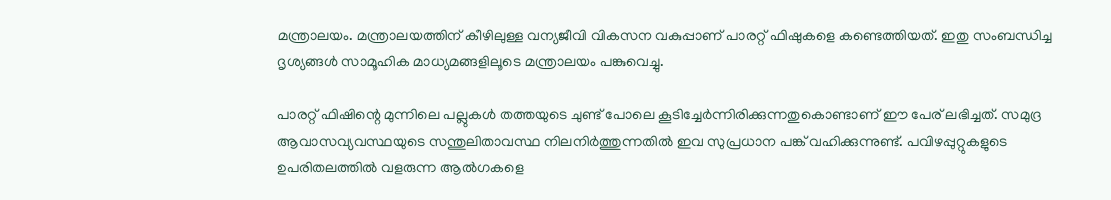മന്ത്രാലയം. മന്ത്രാലയത്തിന് കീഴിലുള്ള വന്യജീവി വികസന വകുപ്പാണ് പാരറ്റ് ഫിഷുകളെ കണ്ടെത്തിയത്. ഇതു സംബന്ധിച്ച ദൃശ്യങ്ങൾ സാമൂഹിക മാധ്യമങ്ങളിലൂടെ മന്ത്രാലയം പങ്കുവെച്ചു.

പാരറ്റ് ഫിഷിന്റെ മുന്നിലെ പല്ലുകൾ തത്തയുടെ ചുണ്ട് പോലെ കൂടിച്ചേർന്നിരിക്കുന്നതുകൊണ്ടാണ് ഈ പേര് ലഭിച്ചത്. സമുദ്ര ആവാസവ്യവസ്ഥയുടെ സന്തുലിതാവസ്ഥ നിലനിർത്തുന്നതിൽ ഇവ സുപ്രധാന പങ്ക് വഹിക്കുന്നുണ്ട്. പവിഴപ്പുറ്റുകളുടെ ഉപരിതലത്തിൽ വളരുന്ന ആൽഗകളെ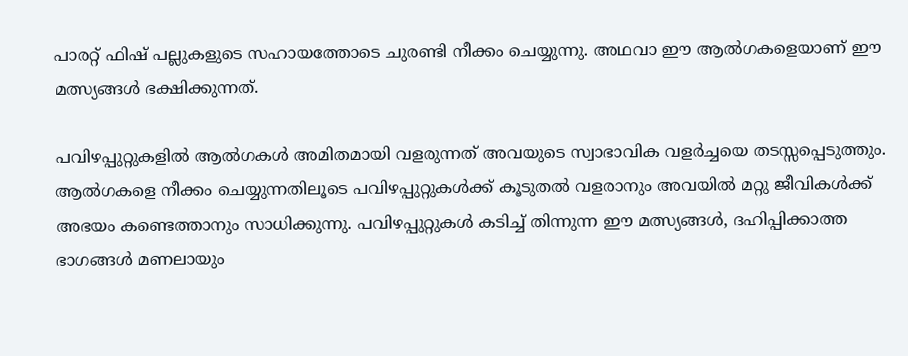പാരറ്റ് ഫിഷ് പല്ലുകളുടെ സഹായത്തോടെ ചുരണ്ടി നീക്കം ചെയ്യുന്നു. അഥവാ ഈ ആൽഗകളെയാണ് ഈ മത്സ്യങ്ങൾ ഭക്ഷിക്കുന്നത്.

പവിഴപ്പുറ്റുകളിൽ ആൽഗകൾ അമിതമായി വളരുന്നത് അവയുടെ സ്വാഭാവിക വളർച്ചയെ തടസ്സപ്പെടുത്തും. ആൽഗകളെ നീക്കം ചെയ്യുന്നതിലൂടെ പവിഴപ്പുറ്റുകൾക്ക് കൂടുതൽ വളരാനും അവയിൽ മറ്റു ജീവികൾക്ക് അഭയം കണ്ടെത്താനും സാധിക്കുന്നു. പവിഴപ്പുറ്റുകൾ കടിച്ച് തിന്നുന്ന ഈ മത്സ്യങ്ങൾ, ദഹിപ്പിക്കാത്ത ഭാഗങ്ങൾ മണലായും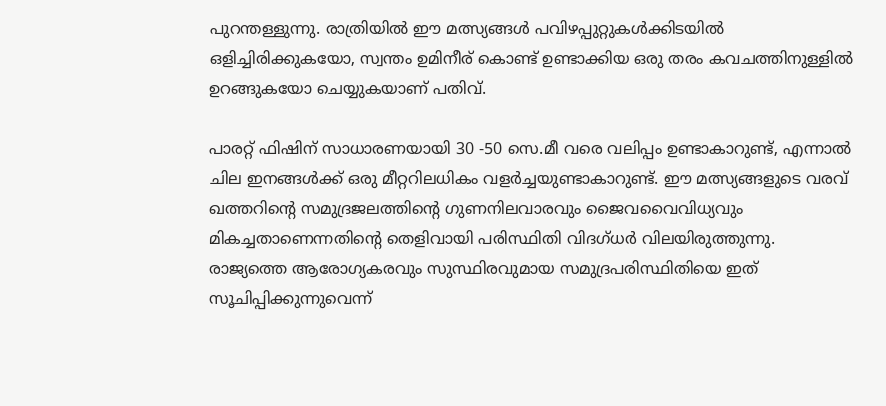പുറന്തള്ളുന്നു. രാത്രിയിൽ ഈ മത്സ്യങ്ങൾ പവിഴപ്പുറ്റുകൾക്കിടയിൽ ഒളിച്ചിരിക്കുകയോ, സ്വന്തം ഉമിനീര് കൊണ്ട് ഉണ്ടാക്കിയ ഒരു തരം കവചത്തിനുള്ളിൽ ഉറങ്ങുകയോ ചെയ്യുകയാണ് പതിവ്.

പാരറ്റ് ഫിഷിന് സാധാരണയായി 30 -50 സെ.മീ വരെ വലിപ്പം ഉണ്ടാകാറുണ്ട്, എന്നാൽ ചില ഇനങ്ങൾക്ക് ഒരു മീറ്ററിലധികം വളർച്ചയുണ്ടാകാറുണ്ട്. ഈ മത്സ്യങ്ങളുടെ വരവ് ഖത്തറിന്റെ സമുദ്രജലത്തിന്റെ ഗുണനിലവാരവും ജൈവവൈവിധ്യവും മികച്ചതാണെന്നതിന്റെ തെളിവായി പരിസ്ഥിതി വിദഗ്ധർ വിലയിരുത്തുന്നു. രാജ്യത്തെ ആരോഗ്യകരവും സുസ്ഥിരവുമായ സമുദ്രപരിസ്ഥിതിയെ ഇത് സൂചിപ്പിക്കുന്നുവെന്ന്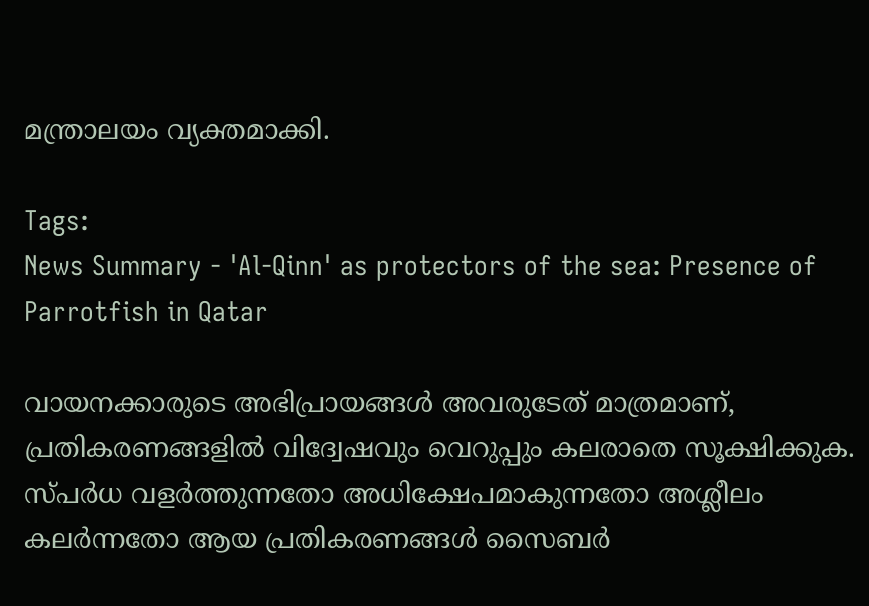മന്ത്രാലയം വ്യക്തമാക്കി.

Tags:
News Summary - 'Al-Qinn' as protectors of the sea: Presence of Parrotfish in Qatar

വായനക്കാരുടെ അഭിപ്രായങ്ങള്‍ അവരുടേത് മാത്രമാണ്, പ്രതികരണങ്ങളിൽ വിദ്വേഷവും വെറുപ്പും കലരാതെ സൂക്ഷിക്കുക. സ്പർധ വളർത്തുന്നതോ അധിക്ഷേപമാകുന്നതോ അശ്ലീലം കലർന്നതോ ആയ പ്രതികരണങ്ങൾ സൈബർ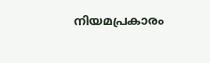നിയമപ്രകാരം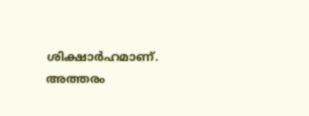ശിക്ഷാർഹമാണ്. അത്തരം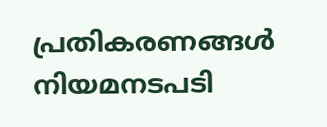പ്രതികരണങ്ങൾ നിയമനടപടി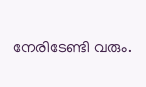നേരിടേണ്ടി വരും.